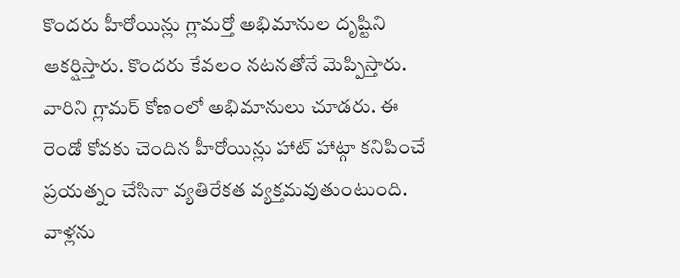కొందరు హీరోయిన్లు గ్లామర్తో అభిమానుల దృష్టిని ఆకర్షిస్తారు. కొందరు కేవలం నటనతోనే మెప్పిస్తారు. వారిని గ్లామర్ కోణంలో అభిమానులు చూడరు. ఈ రెండో కోవకు చెందిన హీరోయిన్లు హాట్ హాట్గా కనిపించే ప్రయత్నం చేసినా వ్యతిరేకత వ్యక్తమవుతుంటుంది. వాళ్లను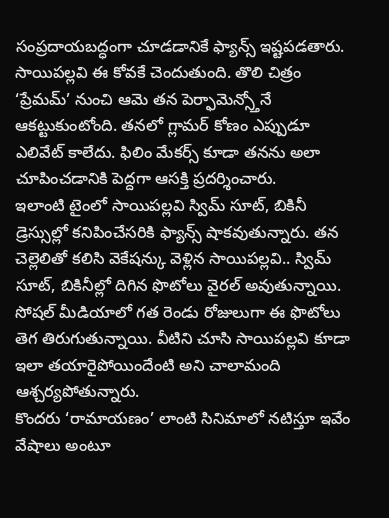సంప్రదాయబద్ధంగా చూడడానికే ఫ్యాన్స్ ఇష్టపడతారు. సాయిపల్లవి ఈ కోవకే చెందుతుంది. తొలి చిత్రం ‘ప్రేమమ్’ నుంచి ఆమె తన పెర్ఫామెన్స్తోనే ఆకట్టుకుంటోంది. తనలో గ్లామర్ కోణం ఎప్పుడూ ఎలివేట్ కాలేదు. ఫిలిం మేకర్స్ కూడా తనను అలా చూపించడానికి పెద్దగా ఆసక్తి ప్రదర్శించారు.
ఇలాంటి టైంలో సాయిపల్లవి స్విమ్ సూట్, బికినీ డ్రెస్సుల్లో కనిపించేసరికి ఫ్యాన్స్ షాకవుతున్నారు. తన చెల్లెలితో కలిసి వెకేషన్కు వెళ్లిన సాయిపల్లవి.. స్విమ్ సూట్, బికినీల్లో దిగిన ఫొటోలు వైరల్ అవుతున్నాయి. సోషల్ మీడియాలో గత రెండు రోజులుగా ఈ ఫొటోలు తెగ తిరుగుతున్నాయి. వీటిని చూసి సాయిపల్లవి కూడా ఇలా తయారైపోయిందేంటి అని చాలామంది ఆశ్చర్యపోతున్నారు.
కొందరు ‘రామాయణం’ లాంటి సినిమాలో నటిస్తూ ఇవేం వేషాలు అంటూ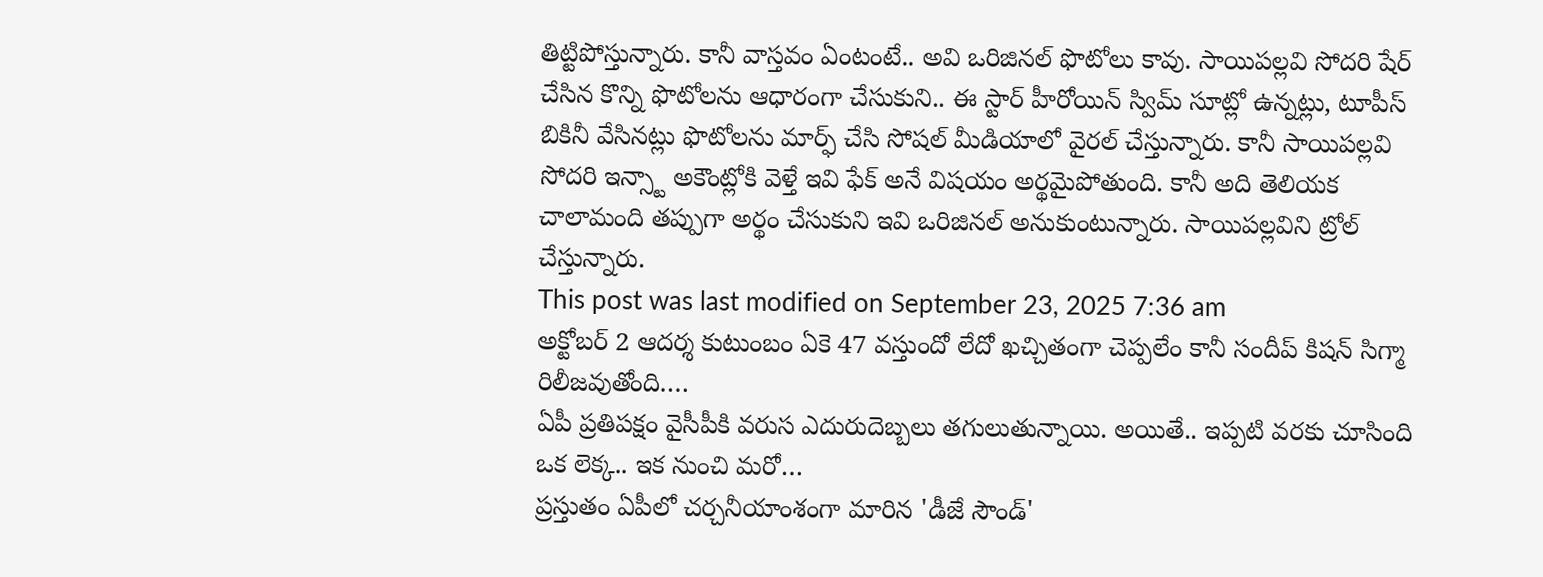తిట్టిపోస్తున్నారు. కానీ వాస్తవం ఏంటంటే.. అవి ఒరిజినల్ ఫొటోలు కావు. సాయిపల్లవి సోదరి షేర్ చేసిన కొన్ని ఫొటోలను ఆధారంగా చేసుకుని.. ఈ స్టార్ హీరోయిన్ స్విమ్ సూట్లో ఉన్నట్లు, టూపీస్ బికినీ వేసినట్లు ఫొటోలను మార్ఫ్ చేసి సోషల్ మీడియాలో వైరల్ చేస్తున్నారు. కానీ సాయిపల్లవి సోదరి ఇన్స్టా అకౌంట్లోకి వెళ్తే ఇవి ఫేక్ అనే విషయం అర్థమైపోతుంది. కానీ అది తెలియక చాలామంది తప్పుగా అర్థం చేసుకుని ఇవి ఒరిజినల్ అనుకుంటున్నారు. సాయిపల్లవిని ట్రోల్ చేస్తున్నారు.
This post was last modified on September 23, 2025 7:36 am
అక్టోబర్ 2 ఆదర్శ కుటుంబం ఏకె 47 వస్తుందో లేదో ఖచ్చితంగా చెప్పలేం కానీ సందీప్ కిషన్ సిగ్మా రిలీజవుతోంది.…
ఏపీ ప్రతిపక్షం వైసీపీకి వరుస ఎదురుదెబ్బలు తగులుతున్నాయి. అయితే.. ఇప్పటి వరకు చూసింది ఒక లెక్క.. ఇక నుంచి మరో…
ప్రస్తుతం ఏపీలో చర్చనీయాంశంగా మారిన 'డీజే సౌండ్'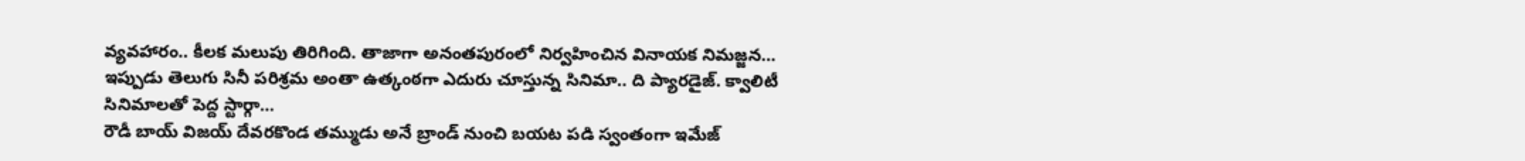వ్యవహారం.. కీలక మలుపు తిరిగింది. తాజాగా అనంతపురంలో నిర్వహించిన వినాయక నిమజ్జన…
ఇప్పుడు తెలుగు సినీ పరిశ్రమ అంతా ఉత్కంఠగా ఎదురు చూస్తున్న సినిమా.. ది ప్యారడైజ్. క్వాలిటీ సినిమాలతో పెద్ద స్టార్గా…
రౌడీ బాయ్ విజయ్ దేవరకొండ తమ్ముడు అనే బ్రాండ్ నుంచి బయట పడి స్వంతంగా ఇమేజ్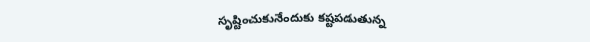సృష్టించుకునేందుకు కష్టపడుతున్న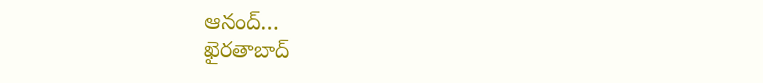ఆనంద్…
ఖైరతాబాద్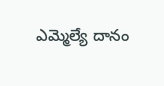ఎమ్మెల్యే దానం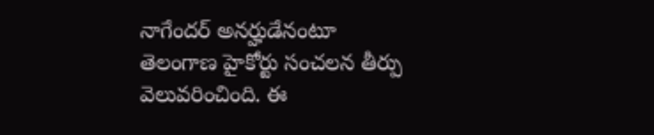నాగేందర్ అనర్హుడేనంటూ తెలంగాణ హైకోర్టు సంచలన తీర్పు వెలువరించింది. ఈ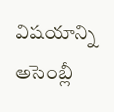విషయాన్ని అసెంబ్లీ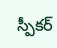స్పీకర్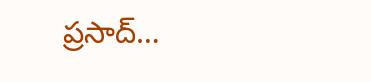ప్రసాద్…